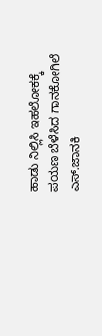ಹಾಡು ನಿಲ್ಲಿಸಿ ಇಹಲೋಕಕ್ಕೆ ಪಯಣ ಬೆಳೆಸಿದ ಗಾನಕೋಗಿಲೆ ಎಸ್.ಜಾನಕಿ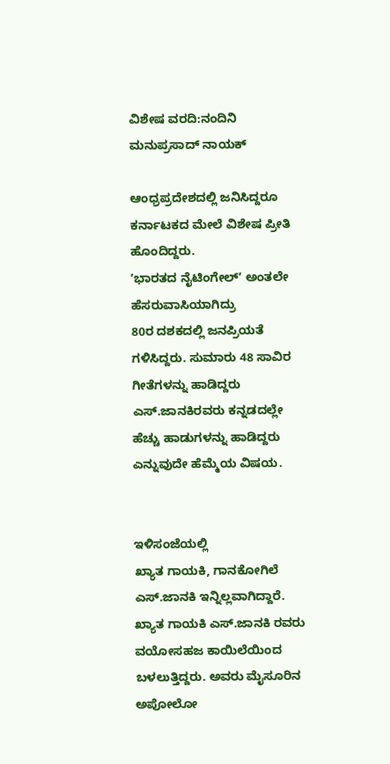ವಿಶೇಷ ವರದಿ:ನಂದಿನಿ ಮನುಪ್ರಸಾದ್ ನಾಯಕ್

ಆಂಧ್ರಪ್ರದೇಶದಲ್ಲಿ ಜನಿಸಿದ್ದರೂ ಕರ್ನಾಟಕದ ಮೇಲೆ ವಿಶೇಷ ಪ್ರೀತಿ ಹೊಂದಿದ್ದರು.
ʼಭಾರತದ ನೈಟಿಂಗೇಲ್‌ʼ ಅಂತಲೇ ಹೆಸರುವಾಸಿಯಾಗಿದ್ರು
80ರ ದಶಕದಲ್ಲಿ ಜನಪ್ರಿಯತೆ ಗಳಿಸಿದ್ದರು. ಸುಮಾರು 48 ಸಾವಿರ ಗೀತೆಗಳನ್ನು ಹಾಡಿದ್ದರು ಎಸ್.ಜಾನಕಿರವರು ಕನ್ನಡದಲ್ಲೇ ಹೆಚ್ಚು ಹಾಡುಗಳನ್ನು ಹಾಡಿದ್ದರು ಎನ್ನುವುದೇ ಹೆಮ್ಮೆಯ ವಿಷಯ.


ಇಳಿ‌ಸಂಜೆಯಲ್ಲಿ
ಖ್ಯಾತ ಗಾಯಕಿ, ಗಾನಕೋಗಿಲೆ ಎಸ್‌.ಜಾನಕಿ ಇನ್ನಿಲ್ಲವಾಗಿದ್ದಾರೆ.
ಖ್ಯಾತ ಗಾಯಕಿ ಎಸ್‌.ಜಾನಕಿ ರವರು ವಯೋಸಹಜ ಕಾಯಿಲೆಯಿಂದ ಬಳಲುತ್ತಿದ್ದರು. ಅವರು ಮೈಸೂರಿನ ಅಪೋಲೋ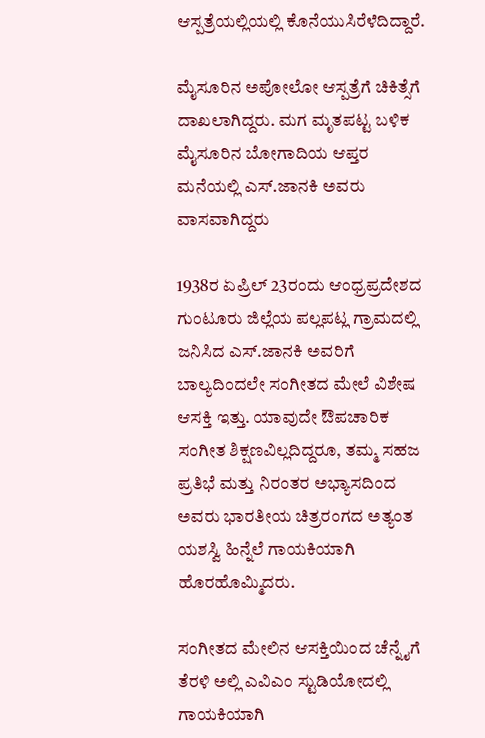ಆಸ್ಪತ್ರೆಯಲ್ಲಿಯಲ್ಲಿ ಕೊನೆಯುಸಿರೆಳೆದಿದ್ದಾರೆ.

ಮೈಸೂರಿನ ಅಪೋಲೋ ಆಸ್ಪತ್ರೆಗೆ ಚಿಕಿತ್ಸೆಗೆ ದಾಖಲಾಗಿದ್ದರು. ಮಗ ಮೃತಪಟ್ಟ ಬಳಿಕ ಮೈಸೂರಿನ ಬೋಗಾದಿಯ ಆಪ್ತರ ಮನೆಯಲ್ಲಿ ಎಸ್‌.ಜಾನಕಿ ಅವರು ವಾಸವಾಗಿದ್ದರು

1938ರ ಏಪ್ರಿಲ್ 23ರಂದು ಆಂಧ್ರಪ್ರದೇಶದ ಗುಂಟೂರು ಜಿಲ್ಲೆಯ ಪಲ್ಲಪಟ್ಲ ಗ್ರಾಮದಲ್ಲಿ ಜನಿಸಿದ ಎಸ್.ಜಾನಕಿ ಅವರಿಗೆ ಬಾಲ್ಯದಿಂದಲೇ ಸಂಗೀತದ ಮೇಲೆ ವಿಶೇಷ ಆಸಕ್ತಿ ಇತ್ತು. ಯಾವುದೇ ಔಪಚಾರಿಕ ಸಂಗೀತ ಶಿಕ್ಷಣವಿಲ್ಲದಿದ್ದರೂ, ತಮ್ಮ ಸಹಜ ಪ್ರತಿಭೆ ಮತ್ತು ನಿರಂತರ ಅಭ್ಯಾಸದಿಂದ ಅವರು ಭಾರತೀಯ ಚಿತ್ರರಂಗದ ಅತ್ಯಂತ ಯಶಸ್ವಿ ಹಿನ್ನೆಲೆ ಗಾಯಕಿಯಾಗಿ ಹೊರಹೊಮ್ಮಿದರು.

ಸಂಗೀತದ ಮೇಲಿನ ಆಸಕ್ತಿಯಿಂದ ಚೆನ್ನೈಗೆ ತೆರಳಿ ಅಲ್ಲಿ ಎವಿಎಂ ಸ್ಟುಡಿಯೋದಲ್ಲಿ ಗಾಯಕಿಯಾಗಿ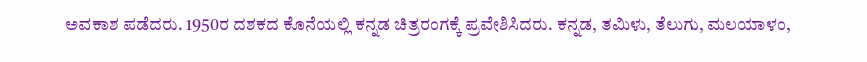ಅವಕಾಶ ಪಡೆದರು. 1950ರ ದಶಕದ ಕೊನೆಯಲ್ಲಿ ಕನ್ನಡ ಚಿತ್ರರಂಗಕ್ಕೆ ಪ್ರವೇಶಿಸಿದರು. ಕನ್ನಡ, ತಮಿಳು, ತೆಲುಗು, ಮಲಯಾಳಂ,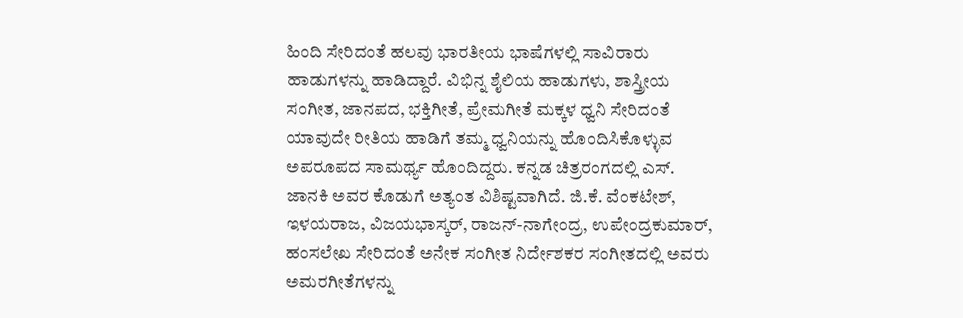ಹಿಂದಿ ಸೇರಿದಂತೆ ಹಲವು ಭಾರತೀಯ ಭಾಷೆಗಳಲ್ಲಿ ಸಾವಿರಾರು ಹಾಡುಗಳನ್ನು ಹಾಡಿದ್ದಾರೆ. ವಿಭಿನ್ನ ಶೈಲಿಯ ಹಾಡುಗಳು, ಶಾಸ್ತ್ರೀಯ ಸಂಗೀತ, ಜಾನಪದ, ಭಕ್ತಿಗೀತೆ, ಪ್ರೇಮಗೀತೆ ಮಕ್ಕಳ ಧ್ವನಿ ಸೇರಿದಂತೆ ಯಾವುದೇ ರೀತಿಯ ಹಾಡಿಗೆ ತಮ್ಮ ಧ್ವನಿಯನ್ನು ಹೊಂದಿಸಿಕೊಳ್ಳುವ ಅಪರೂಪದ ಸಾಮರ್ಥ್ಯ ಹೊಂದಿದ್ದರು. ಕನ್ನಡ ಚಿತ್ರರಂಗದಲ್ಲಿ ಎಸ್. ಜಾನಕಿ ಅವರ ಕೊಡುಗೆ ಅತ್ಯಂತ ವಿಶಿಷ್ಟವಾಗಿದೆ. ಜಿ.ಕೆ. ವೆಂಕಟೇಶ್, ಇಳಯರಾಜ, ವಿಜಯಭಾಸ್ಕರ್, ರಾಜನ್-ನಾಗೇಂದ್ರ, ಉಪೇಂದ್ರಕುಮಾರ್, ಹಂಸಲೇಖ ಸೇರಿದಂತೆ ಅನೇಕ ಸಂಗೀತ ನಿರ್ದೇಶಕರ ಸಂಗೀತದಲ್ಲಿ ಅವರು ಅಮರಗೀತೆಗಳನ್ನು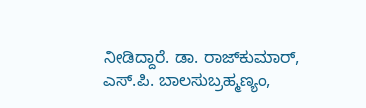ನೀಡಿದ್ದಾರೆ. ಡಾ. ರಾಜ್‌ಕುಮಾರ್, ಎಸ್.ಪಿ. ಬಾಲಸುಬ್ರಹ್ಮಣ್ಯಂ,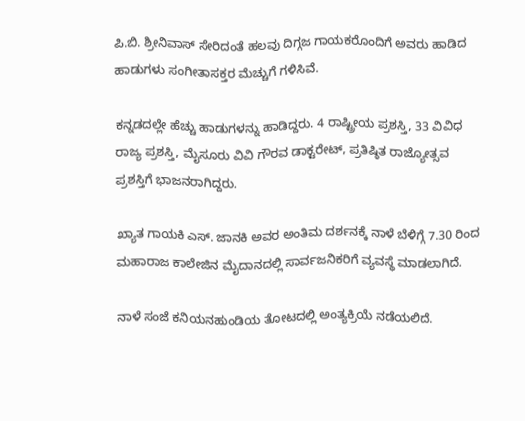ಪಿ.ಬಿ. ಶ್ರೀನಿವಾಸ್ ಸೇರಿದಂತೆ ಹಲವು ದಿಗ್ಗಜ ಗಾಯಕರೊಂದಿಗೆ ಅವರು ಹಾಡಿದ ಹಾಡುಗಳು ಸಂಗೀತಾಸಕ್ತರ ಮೆಚ್ಚುಗೆ ಗಳಿಸಿವೆ.

ಕನ್ನಡದಲ್ಲೇ ಹೆಚ್ಚು ಹಾಡುಗಳನ್ನು ಹಾಡಿದ್ದರು. 4 ರಾಷ್ಟ್ರೀಯ ಪ್ರಶಸ್ತಿ, 33 ವಿವಿಧ ರಾಜ್ಯ ಪ್ರಶಸ್ತಿ, ಮೈಸೂರು ವಿವಿ ಗೌರವ ಡಾಕ್ಟರೇಟ್‌, ಪ್ರತಿಷ್ಠಿತ ರಾಜ್ಯೋತ್ಸವ ಪ್ರಶಸ್ತಿಗೆ ಭಾಜನರಾಗಿದ್ದರು.

ಖ್ಯಾತ ಗಾಯಕಿ ಎಸ್. ಜಾನಕಿ ಅವರ ಅಂತಿಮ ದರ್ಶನಕ್ಕೆ ನಾಳೆ ಬೆಳಿಗ್ಗೆ 7.30 ರಿಂದ ಮಹಾರಾಜ ಕಾಲೇಜಿನ ಮೈದಾನದಲ್ಲಿ ಸಾರ್ವಜನಿಕರಿಗೆ ವ್ಯವಸ್ಥೆ ಮಾಡಲಾಗಿದೆ.

ನಾಳೆ ಸಂಜೆ ಕನಿಯನಹುಂಡಿಯ ತೋಟದಲ್ಲಿ ಅಂತ್ಯಕ್ರಿಯೆ ನಡೆಯಲಿದೆ.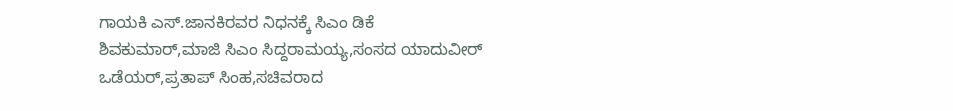ಗಾಯಕಿ ಎಸ್.ಜಾನಕಿರವರ ನಿಧನಕ್ಕೆ ಸಿಎಂ ಡಿಕೆ ಶಿವಕುಮಾರ್,ಮಾಜಿ ಸಿಎಂ ಸಿದ್ದರಾಮಯ್ಯ,ಸಂಸದ ಯಾದುವೀರ್ ಒಡೆಯರ್,ಪ್ರತಾಪ್ ಸಿಂಹ,ಸಚಿವರಾದ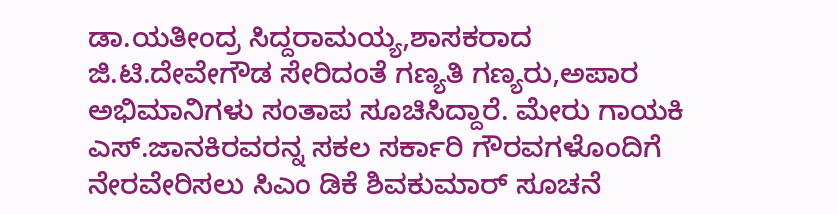ಡಾ.ಯತೀಂದ್ರ ಸಿದ್ದರಾಮಯ್ಯ,ಶಾಸಕರಾದ ಜಿ.ಟಿ.ದೇವೇಗೌಡ ಸೇರಿದಂತೆ ಗಣ್ಯತಿ ಗಣ್ಯರು,ಅಪಾರ ಅಭಿಮಾನಿಗಳು ಸಂತಾಪ ಸೂಚಿಸಿದ್ದಾರೆ. ಮೇರು ಗಾಯಕಿ ಎಸ್.ಜಾನಕಿರವರನ್ನ ಸಕಲ ಸರ್ಕಾರಿ ಗೌರವಗಳೊಂದಿಗೆ ನೇರವೇರಿಸಲು ಸಿಎಂ ಡಿಕೆ ಶಿವಕುಮಾರ್ ಸೂಚನೆ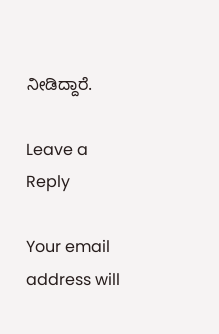ನೀಡಿದ್ದಾರೆ.

Leave a Reply

Your email address will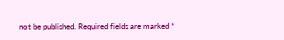not be published. Required fields are marked *